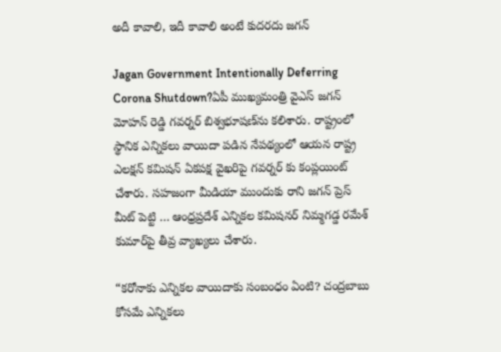అదీ కావాలి, ఇదీ కావాలి అంటే కుదరదు జగన్

Jagan Government Intentionally Deferring Corona Shutdown?ఏపీ ముఖ్యమంత్రి వైఎస్ జగన్‌ మోహన్ రెడ్డి గవర్నర్‌ బిశ్వభూషణ్‌ను కలిశారు. రాష్ట్రంలో స్థానిక ఎన్నికలు వాయిదా పడిన నేపథ్యంలో ఆయన రాష్ట్ర ఎలక్షన్ కమిషన్ ఏకపక్ష వైఖరిపై గవర్నర్ కు కంప్లయింట్ చేశారు. సహజంగా మీడియా ముందుకు రాని జగన్ ప్రెస్ మీట్ పెట్టి … ఆంధ్రప్రదేశ్ ఎన్నికల కమిషనర్ నిమ్మగడ్డ రమేశ్ కుమార్‌పై తీవ్ర వ్యాఖ్యలు చేశారు.

“కరోనాకు ఎన్నికల వాయిదాకు సంబంధం ఏంటి? చంద్రబాబు కోసమే ఎన్నికలు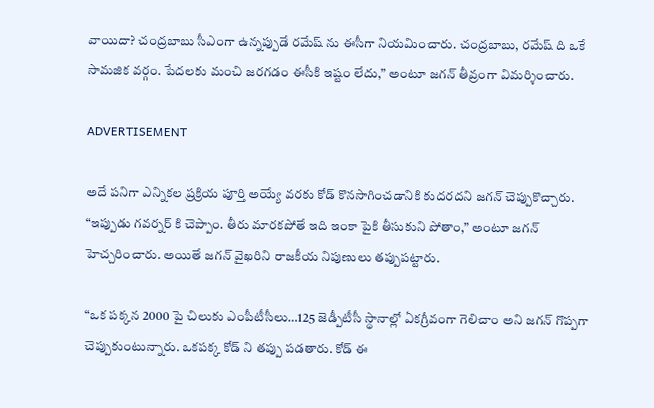వాయిదా? చంద్రబాబు సీఎంగా ఉన్నప్పుడే రమేష్ ను ఈసీగా నియమించారు. చంద్రబాబు, రమేష్ ది ఒకే సామజిక వర్గం. పేదలకు మంచి జరగడం ఈసీకి ఇష్టం లేదు,” అంటూ జగన్ తీవ్రంగా విమర్శించారు.

ADVERTISEMENT

అదే పనిగా ఎన్నికల ప్రక్రియ పూర్తి అయ్యే వరకు కోడ్ కొనసాగించడానికి కుదరదని జగన్ చెప్పుకొచ్చారు. “ఇప్పుడు గవర్నర్ కి చెప్పాం. తీరు మారకపోతే ఇది ఇంకా పైకి తీసుకుని పోతాం,” అంటూ జగన్ హెచ్చరించారు. అయితే జగన్ వైఖరిని రాజకీయ నిపుణులు తప్పుపట్టారు.

“ఒక పక్కన 2000 పై చిలుకు ఎంపీటీసీలు…125 జెడ్పీటీసీ స్థానాల్లో ఏకగ్రీవంగా గెలిచాం అని జగన్ గొప్పగా చెప్పుకుంటున్నారు. ఒకపక్క కోడ్ ని తప్పు పడతారు. కోడ్ ఈ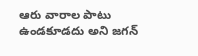ఆరు వారాల పాటు ఉండకూడదు అని జగన్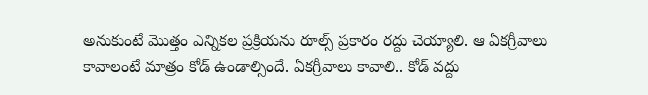అనుకుంటే మొత్తం ఎన్నికల ప్రక్రియను రూల్స్ ప్రకారం రద్దు చెయ్యాలి. ఆ ఏకగ్రీవాలు కావాలంటే మాత్రం కోడ్ ఉండాల్సిందే. ఏకగ్రీవాలు కావాలి.. కోడ్ వద్దు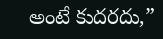అంటే కుదరదు,”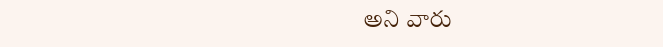అని వారు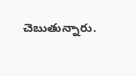చెబుతున్నారు.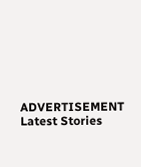ADVERTISEMENT
Latest Stories